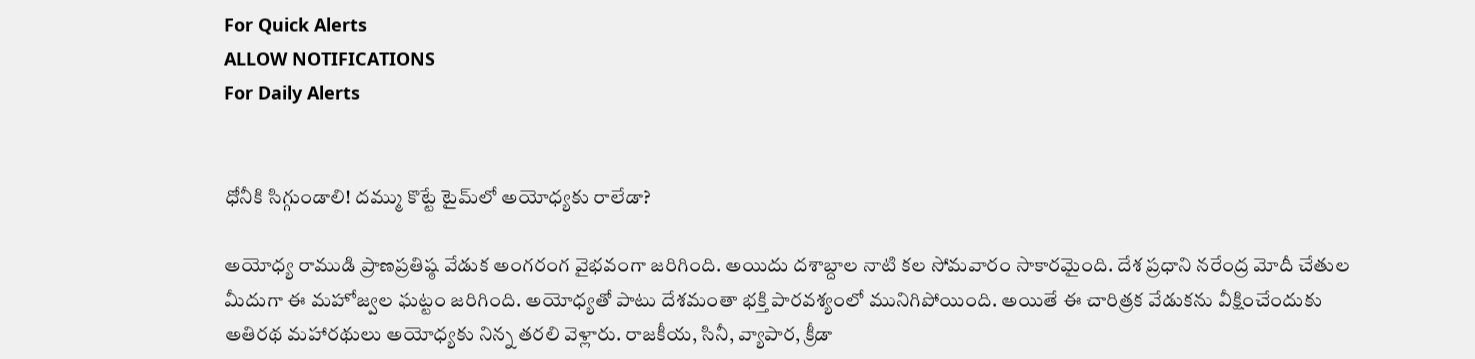For Quick Alerts
ALLOW NOTIFICATIONS
For Daily Alerts


ధోనీకి సిగ్గుండాలి! దమ్ము కొట్టే టైమ్‌లో అయోధ్యకు రాలేడా?

అయోధ్య రాముడి ప్రాణప్రతిష్ఠ వేడుక అంగరంగ వైభవంగా జరిగింది. అయిదు దశాబ్దాల నాటి కల సోమవారం సాకారమైంది. దేశ ప్రధాని నరేంద్ర మోదీ చేతుల మీదుగా ఈ మహోజ్వల ఘట్టం జరిగింది. అయోధ్యతో పాటు దేశమంతా భక్తి పారవశ్యంలో మునిగిపోయింది. అయితే ఈ చారిత్రక వేడుకను వీక్షించేందుకు అతిరథ మహారథులు అయోధ్యకు నిన్న తరలి వెళ్లారు. రాజకీయ, సినీ, వ్యాపార, క్రీడా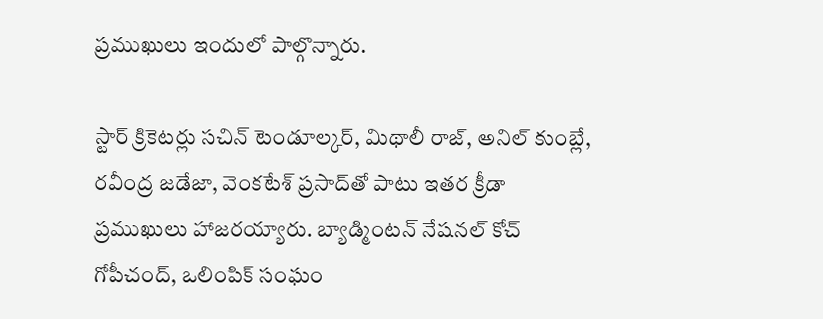ప్రముఖులు ఇందులో పాల్గొన్నారు.

స్టార్ క్రికెటర్లు సచిన్‌ టెండూల్కర్‌, మిథాలీ రాజ్‌, అనిల్ కుంబ్లే, రవీంద్ర జడేజా, వెంకటేశ్ ప్రసాద్‌తో పాటు ఇతర క్రీడా ప్రముఖులు హాజరయ్యారు. బ్యాడ్మింటన్‌ నేషనల్ కోచ్‌ గోపీచంద్‌, ఒలింపిక్‌ సంఘం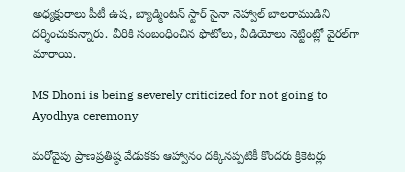అధ్యక్షురాలు పీటీ ఉష, బ్యాడ్మింటన్‌ స్టార్‌ సైనా నెహ్వాల్‌ బాలరాముడిని దర్శించుకున్నారు. వీరికి సంబంధించిన ఫొటోలు, వీడియోలు నెట్టింట్లో వైరల్‌గా మారాయి.

MS Dhoni is being severely criticized for not going to Ayodhya ceremony

మరోవైపు ప్రాణప్రతిష్ఠ వేడుకకు ఆహ్వానం దక్కినప్పటికీ కొందరు క్రికెటర్లు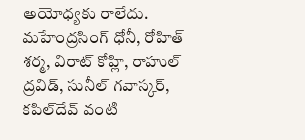అయోధ్యకు రాలేదు. మహేంద్రసింగ్ ధోనీ, రోహిత్ శర్మ, విరాట్ కోహ్లి, రాహుల్ ద్రవిడ్, సునీల్ గవాస్కర్, కపిల్‌దేవ్ వంటి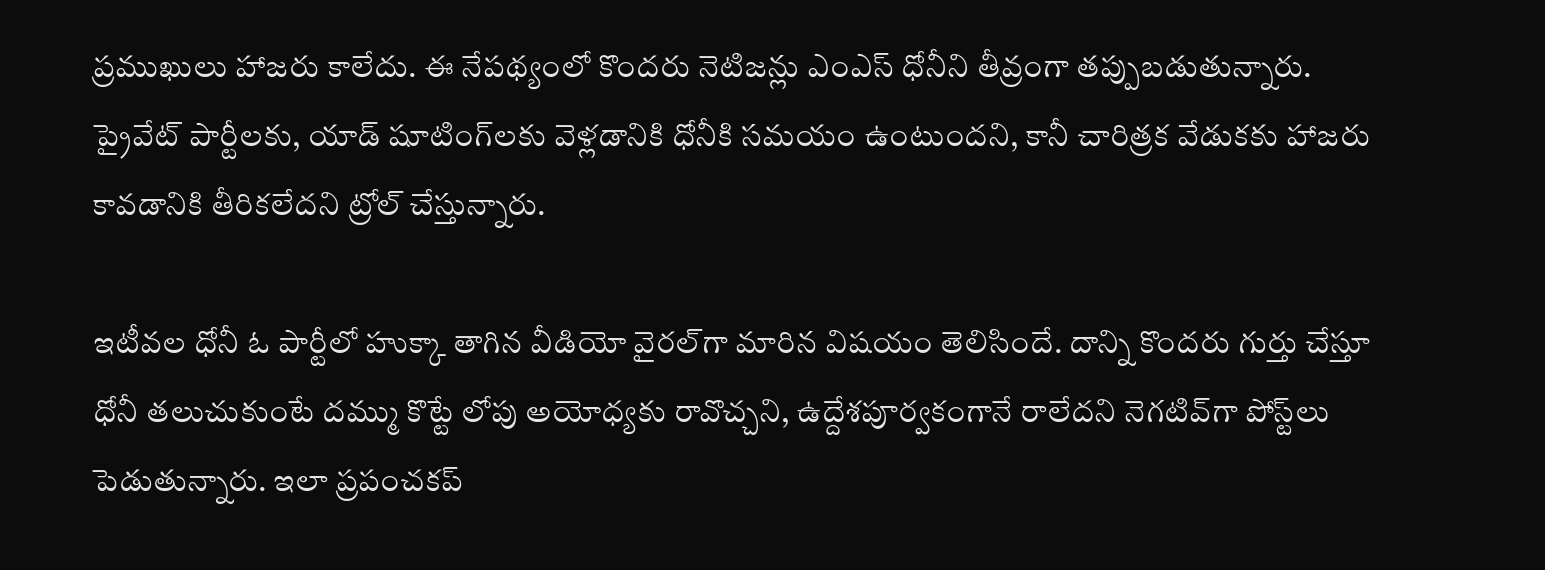ప్రముఖులు హాజరు కాలేదు. ఈ నేపథ్యంలో కొందరు నెటిజన్లు ఎంఎస్ ధోనీని తీవ్రంగా తప్పుబడుతున్నారు. ప్రైవేట్ పార్టీలకు, యాడ్ షూటింగ్‌లకు వెళ్లడానికి ధోనీకి సమయం ఉంటుందని, కానీ చారిత్రక వేడుకకు హాజరు కావడానికి తీరికలేదని ట్రోల్ చేస్తున్నారు.

ఇటీవల ధోనీ ఓ పార్టీలో హుక్కా తాగిన వీడియో వైరల్‌గా మారిన విషయం తెలిసిందే. దాన్ని కొందరు గుర్తు చేస్తూ ధోనీ తలుచుకుంటే దమ్ము కొట్టే లోపు అయోధ్యకు రావొచ్చని, ఉద్దేశపూర్వకంగానే రాలేదని నెగటివ్‌గా పోస్ట్‌లు పెడుతున్నారు. ఇలా ప్రపంచకప్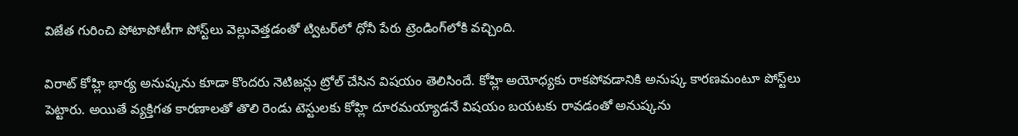విజేత గురించి పోటాపోటీగా పోస్ట్‌లు వెల్లువెత్తడంతో ట్విటర్‌లో ధోనీ పేరు ట్రెండింగ్‌లోకి వచ్చింది.

విరాట్ కోహ్లి భార్య అనుష్కను కూడా కొందరు నెటిజన్లు ట్రోల్ చేసిన విషయం తెలిసిందే. కోహ్లి అయోధ్యకు రాకపోవడానికి అనుష్క కారణమంటూ పోస్ట్‌లు పెట్టారు. అయితే వ్యక్తిగత కారణాలతో తొలి రెండు టెస్టులకు కోహ్లి దూరమయ్యాడనే విషయం బయటకు రావడంతో అనుష్కను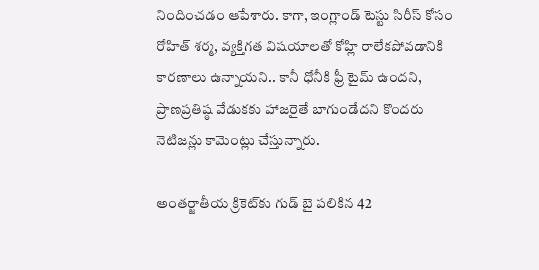నిందించడం ఆపేశారు. కాగా, ఇంగ్లాండ్‌ టెస్టు సిరీస్ కోసం రోహిత్ శర్మ, వ్యక్తిగత విషయాలతో కోహ్లి రాలేకపోవడానికి కారణాలు ఉన్నాయని.. కానీ ధోనీకి ఫ్రీ టైమ్ ఉందని, ప్రాణప్రతిష్ఠ వేడుకకు హాజరైతే బాగుండేదని కొందరు నెటిజన్లు కామెంట్లు చేస్తున్నారు.

అంతర్జాతీయ క్రికెట్‌కు గుడ్ బై పలికిన 42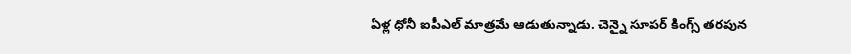ఏళ్ల ధోనీ ఐపీఎల్‌ మాత్రమే ఆడుతున్నాడు. చెన్నై సూపర్ కింగ్స్ తరపున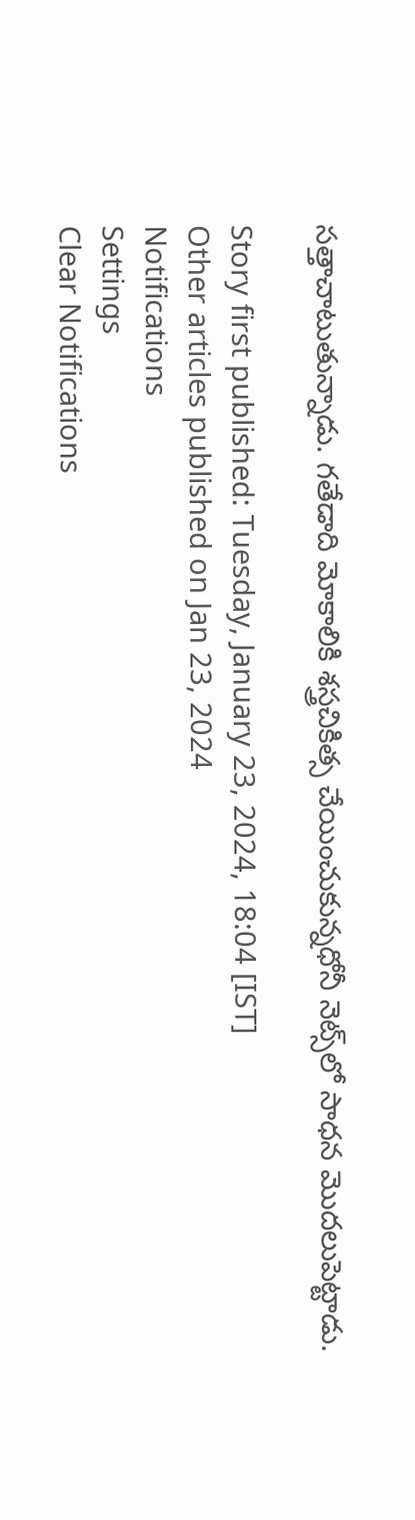సత్తాచాటుతున్నాడు. గతేడాది మోకాలికి శస్త్రచికిత్స చేయించుకున్నధోనీ నెట్స్‌లో సాధన మొదలుపెట్టాడు.

Story first published: Tuesday, January 23, 2024, 18:04 [IST]
Other articles published on Jan 23, 2024
Notifications
Settings
Clear Notifications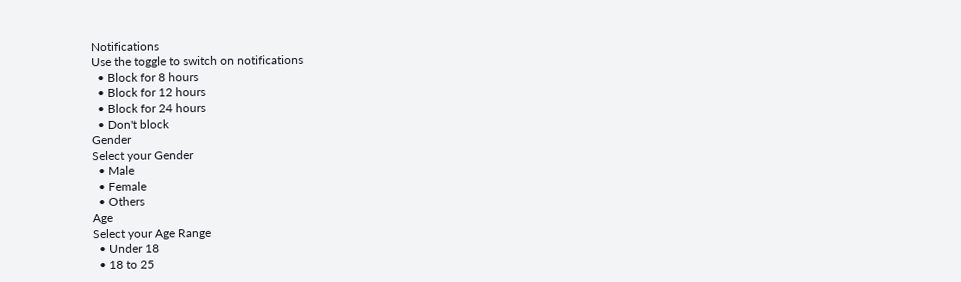Notifications
Use the toggle to switch on notifications
  • Block for 8 hours
  • Block for 12 hours
  • Block for 24 hours
  • Don't block
Gender
Select your Gender
  • Male
  • Female
  • Others
Age
Select your Age Range
  • Under 18
  • 18 to 25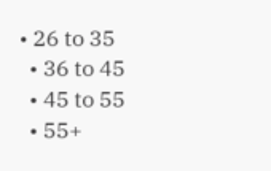• 26 to 35
  • 36 to 45
  • 45 to 55
  • 55+